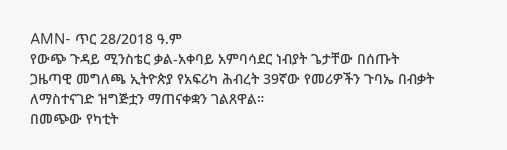AMN- ጥር 28/2018 ዓ.ም
የውጭ ጉዳይ ሚንስቴር ቃል-አቀባይ አምባሳደር ነብያት ጌታቸው በሰጡት ጋዜጣዊ መግለጫ ኢትዮጵያ የአፍሪካ ሕብረት 39ኛው የመሪዎችን ጉባኤ በብቃት ለማስተናገድ ዝግጅቷን ማጠናቀቋን ገልጸዋል።
በመጭው የካቲት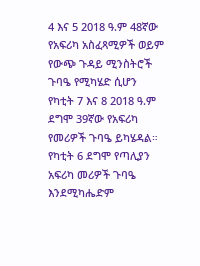4 እና 5 2018 ዓ.ም 48ኛው የአፍሪካ አስፈጻሚዎች ወይም የውጭ ጉዳይ ሚንስትሮች ጉባዔ የሚካሄድ ሲሆን የካቲት 7 እና 8 2018 ዓ.ም ደግሞ 39ኛው የአፍሪካ የመሪዎች ጉባዔ ይካሄዳል።
የካቲት 6 ደግሞ የጣሊያን አፍሪካ መሪዎች ጉባዔ እንደሚካሔድም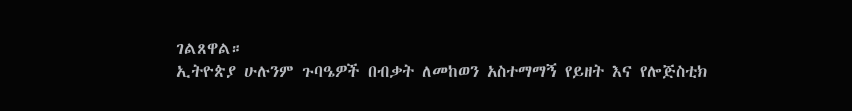ገልጸዋል።
ኢትዮጵያ ሁሉንም ጉባዔዎች በብቃት ለመከወን አስተማማኝ የይዘት እና የሎጅስቲክ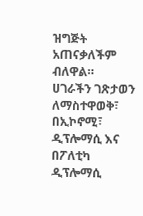ዝግጅት አጠናቃለችም ብለዋል።
ሀገራችን ገጽታወን ለማስተዋወቅ፣ በኢኮኖሚ፣ ዲፕሎማሲ እና በፖለቲካ ዲፕሎማሲ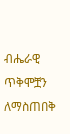ብሔራዊ ጥቅሞቿን ለማስጠበቅ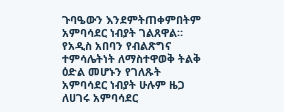ጉባዔውን እንደምትጠቀምበትም አምባሳደር ነብያት ገልጸዋል።
የአዲስ አበባን የብልጽግና ተምሳሌትነት ለማስተዋወቅ ትልቅ ዕድል መሆኑን የገለጹት አምባሳደር ነብያት ሁሉም ዜጋ ለሀገሩ አምባሳደር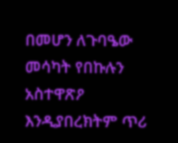በመሆን ለጉባዔው መሳካት የበኩሉን አስተዋጽዖ እንዲያበረክትም ጥሪ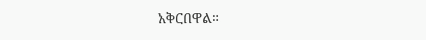አቅርበዋል።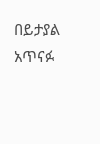በይታያል አጥናፉ